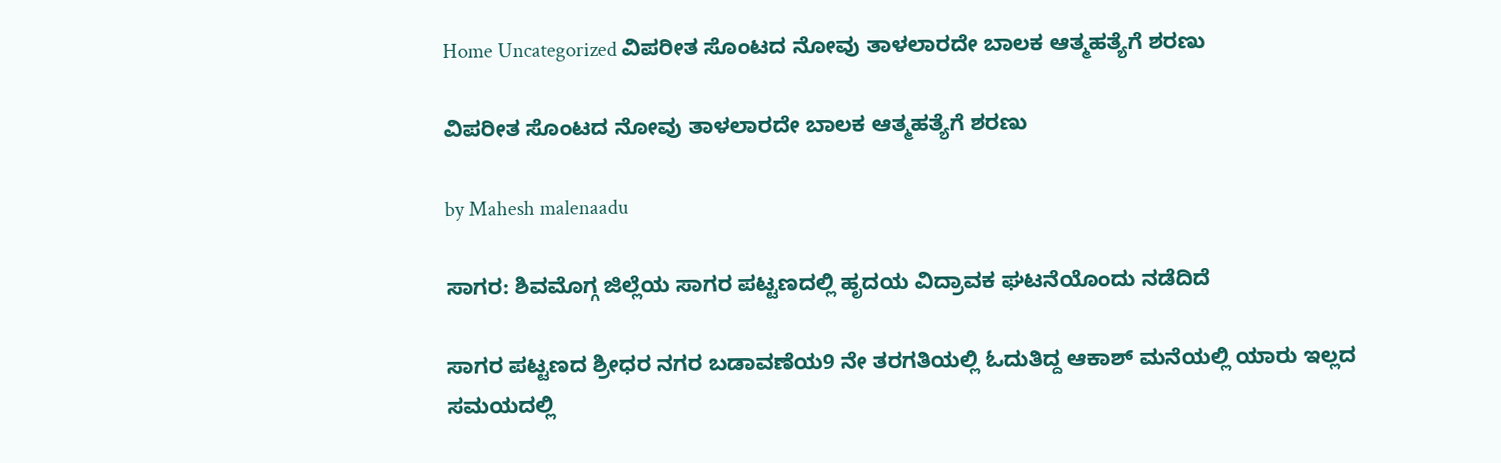Home Uncategorized ವಿಪರೀತ ಸೊಂಟದ ನೋವು ತಾಳಲಾರದೇ ಬಾಲಕ ಆತ್ಮಹತ್ಯೆಗೆ ಶರಣು

ವಿಪರೀತ ಸೊಂಟದ ನೋವು ತಾಳಲಾರದೇ ಬಾಲಕ ಆತ್ಮಹತ್ಯೆಗೆ ಶರಣು

by Mahesh malenaadu

ಸಾಗರ: ಶಿವಮೊಗ್ಗ ಜಿಲ್ಲೆಯ ಸಾಗರ ಪಟ್ಟಣದಲ್ಲಿ ಹೃದಯ ವಿದ್ರಾವಕ ಘಟನೆಯೊಂದು ನಡೆದಿದೆ

ಸಾಗರ ಪಟ್ಟಣದ ಶ್ರೀಧರ ನಗರ ಬಡಾವಣೆಯ9 ನೇ ತರಗತಿಯಲ್ಲಿ ಓದುತಿದ್ದ ಆಕಾಶ್ ಮನೆಯಲ್ಲಿ ಯಾರು ಇಲ್ಲದ ಸಮಯದಲ್ಲಿ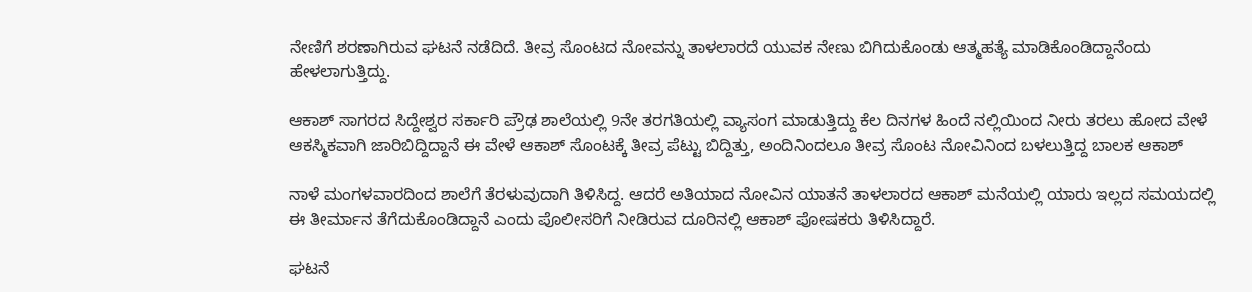ನೇಣಿಗೆ ಶರಣಾಗಿರುವ ಘಟನೆ ನಡೆದಿದೆ. ತೀವ್ರ ಸೊಂಟದ ನೋವನ್ನು ತಾಳಲಾರದೆ ಯುವಕ ನೇಣು ಬಿಗಿದುಕೊಂಡು ಆತ್ಮಹತ್ಯೆ ಮಾಡಿಕೊಂಡಿದ್ದಾನೆಂದು ಹೇಳಲಾಗುತ್ತಿದ್ದು.

ಆಕಾಶ್ ಸಾಗರದ ಸಿದ್ದೇಶ್ವರ ಸರ್ಕಾರಿ ಪ್ರೌಢ ಶಾಲೆಯಲ್ಲಿ 9ನೇ ತರಗತಿಯಲ್ಲಿ ವ್ಯಾಸಂಗ ಮಾಡುತ್ತಿದ್ದು ಕೆಲ ದಿನಗಳ ಹಿಂದೆ ನಲ್ಲಿಯಿಂದ ನೀರು ತರಲು ಹೋದ ವೇಳೆ ಆಕಸ್ಮಿಕವಾಗಿ ಜಾರಿಬಿದ್ದಿದ್ದಾನೆ ಈ ವೇಳೆ ಆಕಾಶ್ ಸೊಂಟಕ್ಕೆ ತೀವ್ರ ಪೆಟ್ಟು ಬಿದ್ದಿತ್ತು, ಅಂದಿನಿಂದಲೂ ತೀವ್ರ ಸೊಂಟ ನೋವಿನಿಂದ ಬಳಲುತ್ತಿದ್ದ ಬಾಲಕ ಆಕಾಶ್

ನಾಳೆ ಮಂಗಳವಾರದಿಂದ ಶಾಲೆಗೆ ತೆರಳುವುದಾಗಿ ತಿಳಿಸಿದ್ದ. ಆದರೆ ಅತಿಯಾದ ನೋವಿನ ಯಾತನೆ ತಾಳಲಾರದ ಆಕಾಶ್ ಮನೆಯಲ್ಲಿ ಯಾರು ಇಲ್ಲದ ಸಮಯದಲ್ಲಿ ಈ ತೀರ್ಮಾನ ತೆಗೆದುಕೊಂಡಿದ್ದಾನೆ ಎಂದು ಪೊಲೀಸರಿಗೆ ನೀಡಿರುವ ದೂರಿನಲ್ಲಿ ಆಕಾಶ್ ಪೋಷಕರು ತಿಳಿಸಿದ್ದಾರೆ.

ಘಟನೆ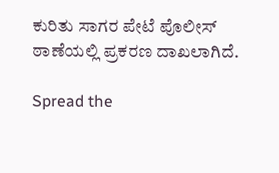ಕುರಿತು ಸಾಗರ ಪೇಟೆ ಪೊಲೀಸ್ ಠಾಣೆಯಲ್ಲಿ ಪ್ರಕರಣ ದಾಖಲಾಗಿದೆ.

Spread the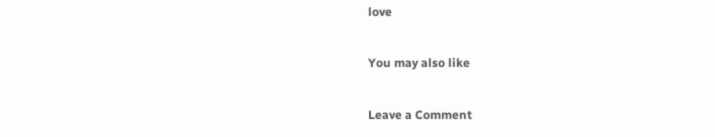love

You may also like

Leave a Comment